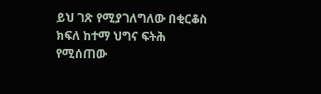ይህ ገጽ የሚያገለግለው በቂርቆስ ክፍለ ከተማ ህግና ፍትሕ የሚሰጠው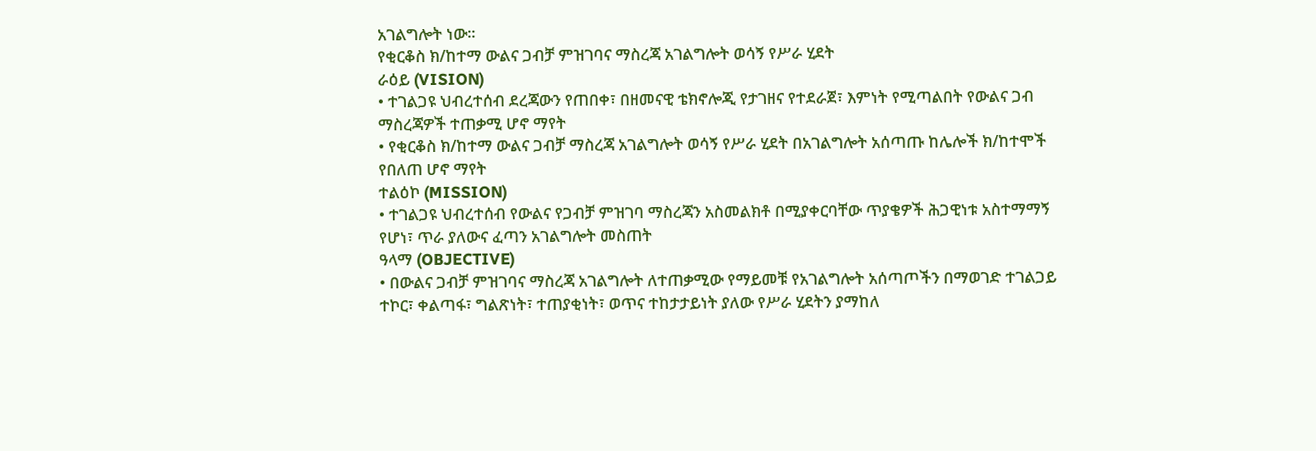አገልግሎት ነው፡፡
የቂርቆስ ክ/ከተማ ውልና ጋብቻ ምዝገባና ማስረጃ አገልግሎት ወሳኝ የሥራ ሂደት
ራዕይ (VISION)
• ተገልጋዩ ህብረተሰብ ደረጃውን የጠበቀ፣ በዘመናዊ ቴክኖሎጂ የታገዘና የተደራጀ፣ እምነት የሚጣልበት የውልና ጋብ ማስረጃዎች ተጠቃሚ ሆኖ ማየት
• የቂርቆስ ክ/ከተማ ውልና ጋብቻ ማስረጃ አገልግሎት ወሳኝ የሥራ ሂደት በአገልግሎት አሰጣጡ ከሌሎች ክ/ከተሞች የበለጠ ሆኖ ማየት
ተልዕኮ (MISSION)
• ተገልጋዩ ህብረተሰብ የውልና የጋብቻ ምዝገባ ማስረጃን አስመልክቶ በሚያቀርባቸው ጥያቄዎች ሕጋዊነቱ አስተማማኝ የሆነ፣ ጥራ ያለውና ፈጣን አገልግሎት መስጠት
ዓላማ (OBJECTIVE)
• በውልና ጋብቻ ምዝገባና ማስረጃ አገልግሎት ለተጠቃሚው የማይመቹ የአገልግሎት አሰጣጦችን በማወገድ ተገልጋይ ተኮር፣ ቀልጣፋ፣ ግልጽነት፣ ተጠያቂነት፣ ወጥና ተከታታይነት ያለው የሥራ ሂደትን ያማከለ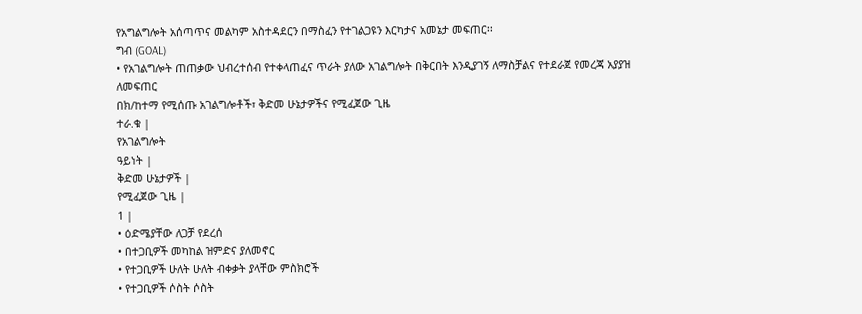የአግልግሎት አሰጣጥና መልካም አስተዳደርን በማስፈን የተገልጋዩን እርካታና አመኔታ መፍጠር፡፡
ግብ (GOAL)
• የአገልግሎት ጠጠቃው ህብረተሰብ የተቀላጠፈና ጥራት ያለው አገልግሎት በቅርበት እንዲያገኝ ለማስቻልና የተደራጀ የመረጃ አያያዝ ለመፍጠር
በክ/ከተማ የሚሰጡ አገልግሎቶች፣ ቅድመ ሁኔታዎችና የሚፈጀው ጊዜ
ተራ.ቁ |
የአገልግሎት
ዓይነት |
ቅድመ ሁኔታዎች |
የሚፈጀው ጊዜ |
1 |
• ዕድሜያቸው ለጋቻ የደረሰ
• በተጋቢዎች መካከል ዝምድና ያለመኖር
• የተጋቢዎች ሁለት ሁለት ብቀቃት ያላቸው ምስክሮች
• የተጋቢዎች ሶስት ሶስት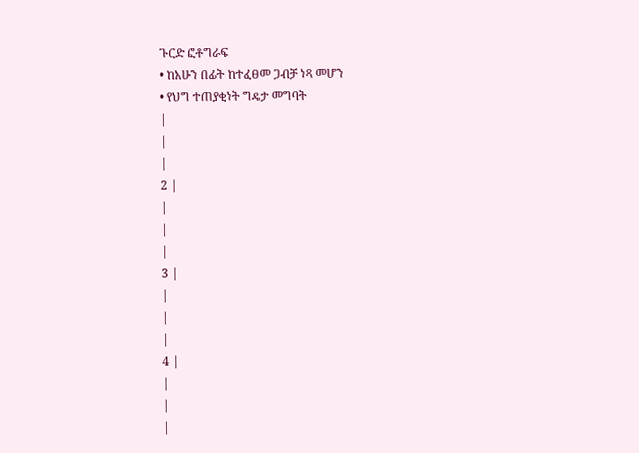ጉርድ ፎቶግራፍ
• ከአሁን በፊት ከተፈፀመ ጋብቻ ነጻ መሆን
• የህግ ተጠያቂነት ግዴታ መግባት
|
|
|
2 |
|
|
|
3 |
|
|
|
4 |
|
|
|